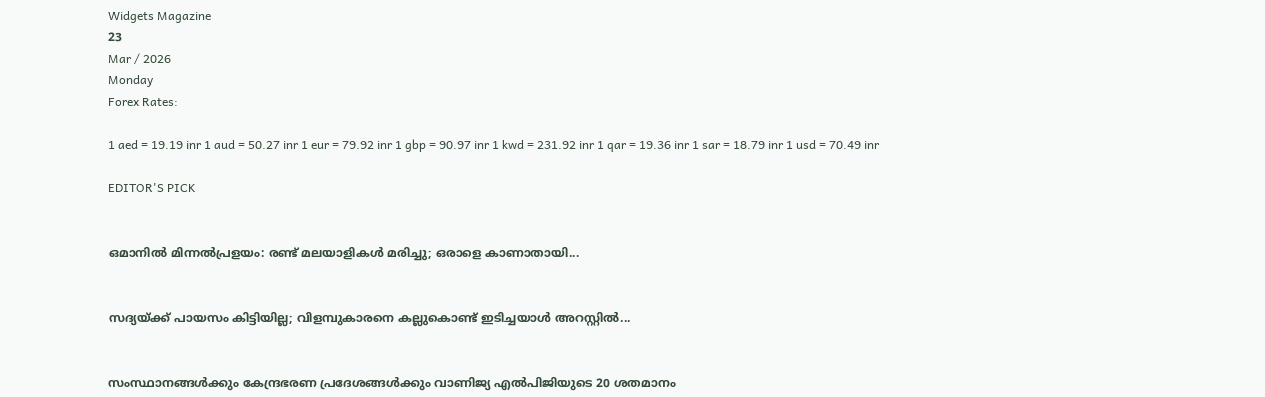Widgets Magazine
23
Mar / 2026
Monday
Forex Rates:

1 aed = 19.19 inr 1 aud = 50.27 inr 1 eur = 79.92 inr 1 gbp = 90.97 inr 1 kwd = 231.92 inr 1 qar = 19.36 inr 1 sar = 18.79 inr 1 usd = 70.49 inr

EDITOR'S PICK


ഒമാനിൽ മിന്നൽപ്രളയം: രണ്ട് മലയാളികൾ മരിച്ചു; ഒരാളെ കാണാതായി...


സദ്യയ്ക്ക് പായസം കിട്ടിയില്ല; വിളമ്പുകാരനെ കല്ലുകൊണ്ട് ഇടിച്ചയാൾ അറസ്റ്റിൽ...


സംസ്ഥാനങ്ങൾക്കും കേന്ദ്രഭരണ പ്രദേശങ്ങൾക്കും വാണിജ്യ എൽ‌പി‌ജിയുടെ 20 ശതമാനം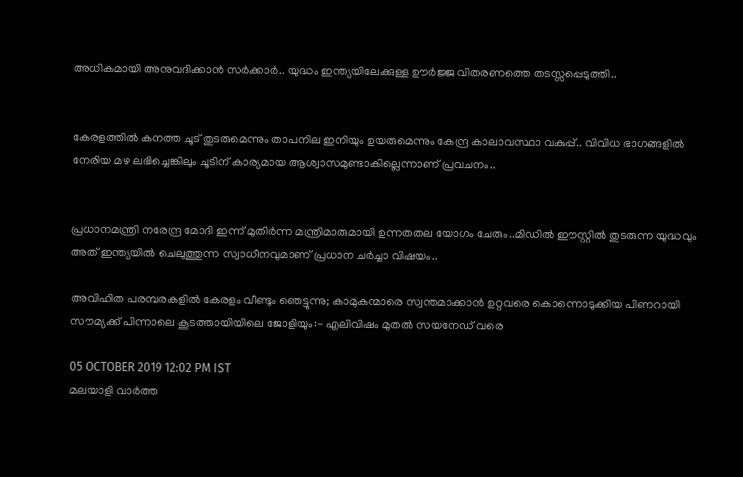അധികമായി അനുവദിക്കാൻ സർക്കാർ.. യുദ്ധം ഇന്ത്യയിലേക്കുള്ള ഊർജ്ജ വിതരണത്തെ തടസ്സപ്പെടുത്തി..


കേരളത്തിൽ കനത്ത ചൂട് തുടരുമെന്നും താപനില ഇനിയും ഉയരുമെന്നും കേന്ദ്ര കാലാവസ്ഥാ വകുപ്പ്.. വിവിധ ഭാഗങ്ങളിൽ നേരിയ മഴ ലഭിച്ചെങ്കിലും ചൂടിന് കാര്യമായ ആശ്വാസമുണ്ടാകില്ലെന്നാണ് പ്രവചനം..


പ്രധാനമന്ത്രി നരേന്ദ്ര മോദി ഇന്ന് മുതിർന്ന മന്ത്രിമാരുമായി ഉന്നതതല യോഗം ചേരും..മിഡിൽ ഈസ്റ്റിൽ തുടരുന്ന യുദ്ധവും അത് ഇന്ത്യയിൽ ചെലുത്തുന്ന സ്വാധീനവുമാണ് പ്രധാന ചർച്ചാ വിഷയം..

അവിഹിത പരമ്പരകളിൽ കേരളം വീണ്ടും ഞെട്ടുന്നു; കാമുകന്മാരെ സ്വന്തമാക്കാൻ ഉറ്റവരെ കൊന്നൊടുക്കിയ പിണറായി സൗമ്യക്ക് പിന്നാലെ കൂടത്തായിയിലെ ജോളിയും:- എലിവിഷം മുതൽ സയനേഡ് വരെ

05 OCTOBER 2019 12:02 PM IST
മലയാളി വാര്‍ത്ത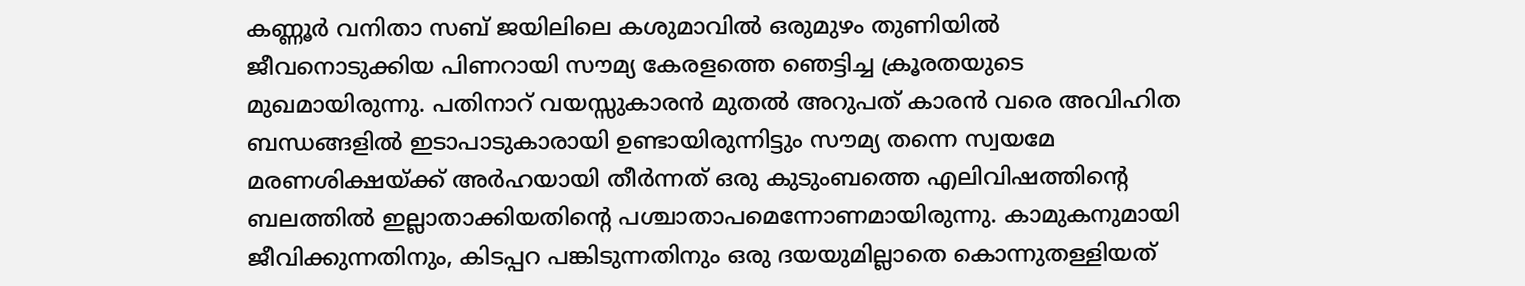കണ്ണൂര്‍ വനിതാ സബ് ജയിലിലെ കശുമാവിൽ ഒരുമുഴം തുണിയിൽ ജീവനൊടുക്കിയ പിണറായി സൗമ്യ കേരളത്തെ ഞെട്ടിച്ച ക്രൂരതയുടെ മുഖമായിരുന്നു. പതിനാറ് വയസ്സുകാരന്‍ മുതല്‍ അറുപത് കാരന്‍ വരെ അവിഹിത ബന്ധങ്ങളിൽ ഇടാപാടുകാരായി ഉണ്ടായിരുന്നിട്ടും സൗമ്യ തന്നെ സ്വയമേ മരണശിക്ഷയ്ക്ക് അർഹയായി തീർന്നത് ഒരു കുടുംബത്തെ എലിവിഷത്തിന്റെ ബലത്തിൽ ഇല്ലാതാക്കിയതിന്റെ പശ്ചാതാപമെന്നോണമായിരുന്നു. കാമുകനുമായി ജീവിക്കുന്നതിനും, കിടപ്പറ പങ്കിടുന്നതിനും ഒരു ദയയുമില്ലാതെ കൊന്നുതള്ളിയത്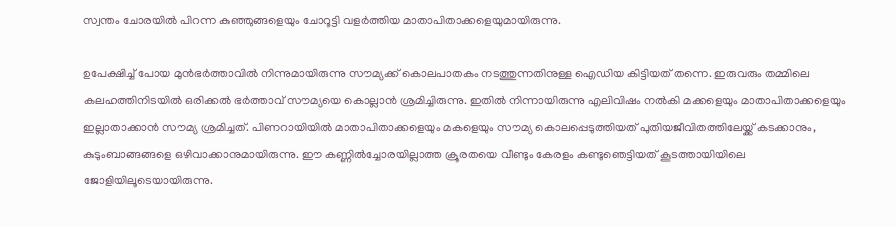സ്വന്തം ചോരയില്‍ പിറന്ന കുഞ്ഞുങ്ങളെയും ചോറൂട്ടി വളര്‍ത്തിയ മാതാപിതാക്കളെയുമായിരുന്നു.

ഉപേക്ഷിച്ച് പോയ മുൻഭർത്താവിൽ നിന്നുമായിരുന്നു സൗമ്യക്ക് കൊലപാതകം നടത്തുന്നതിനുള്ള ഐഡിയ കിട്ടിയത് തന്നെ. ഇരുവരും തമ്മിലെ കലഹത്തിനിടയില്‍ ഒരിക്കല്‍ ഭര്‍ത്താവ് സൗമ്യയെ കൊല്ലാന്‍ ശ്രമിച്ചിരുന്നു. ഇതിൽ നിന്നായിരുന്നു എലിവിഷം നൽകി മക്കളെയും മാതാപിതാക്കളെയും ഇല്ലാതാക്കാൻ സൗമ്യ ശ്രമിച്ചത്. പിണറായിയില്‍ മാതാപിതാക്കളെയും മകളെയും സൗമ്യ കൊലപ്പെടുത്തിയത് പുതിയജീവിതത്തിലേയ്ക്ക് കടക്കാനും, കുടുംബാങ്ങങ്ങളെ ഒഴിവാക്കാനുമായിരുന്നു. ഈ കണ്ണിൽച്ചോരയില്ലാത്ത ക്രൂരതയെ വീണ്ടും കേരളം കണ്ടുഞെട്ടിയത് കൂടത്തായിയിലെ ജോളിയിലൂടെയായിരുന്നു.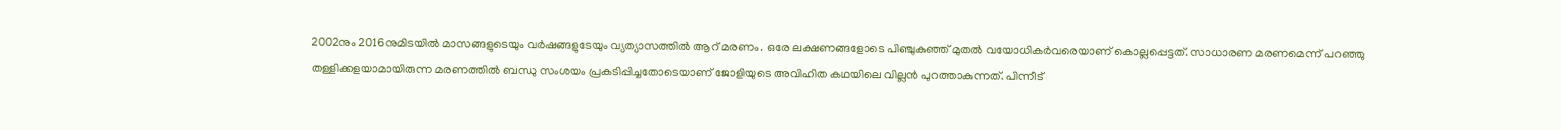2002നും 2016നുമിടയിൽ മാസങ്ങളുടെയും വർഷങ്ങളുടേയും വ്യത്യാസത്തിൽ ആറ് മരണം. ഒരേ ലക്ഷണങ്ങളോടെ പിഞ്ചുകുഞ്ഞ് മുതല്‍ വയോധികര്‍വരെയാണ് കൊല്ലപ്പെട്ടത്. സാധാരണ മരണമെന്ന് പറഞ്ഞു തള്ളിക്കളയാമായിരുന്ന മരണത്തിൽ ബന്ധു സംശയം പ്രകടിപ്പിച്ചതോടെയാണ് ജോളിയുടെ അവിഹിത കഥയിലെ വില്ലൻ പുറത്താകുന്നത്. പിന്നീട്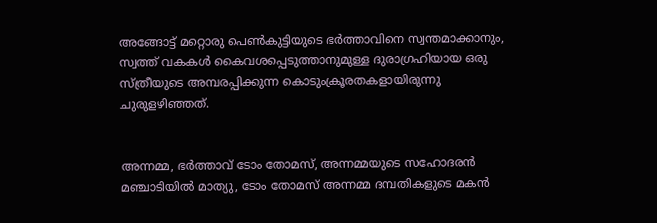അങ്ങോട്ട് മറ്റൊരു പെൺകുട്ടിയുടെ ഭർത്താവിനെ സ്വന്തമാക്കാനും, സ്വത്ത് വകകൾ കൈവശപ്പെടുത്താനുമുള്ള ദുരാഗ്രഹിയായ ഒരു സ്ത്രീയുടെ അമ്പരപ്പിക്കുന്ന കൊടുംക്രൂരതകളായിരുന്നു ചുരുളഴിഞ്ഞത്.


അന്നമ്മ, ഭര്‍ത്താവ് ടോം തോമസ്, അന്നമ്മയുടെ സഹോദരന്‍ മ‍ഞ്ചാടിയില്‍ മാത്യു, ടോം തോമസ് അന്നമ്മ ദമ്പതികളുടെ മകന്‍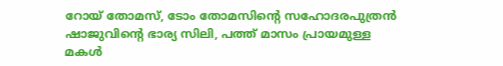റോയ് തോമസ്, ടോം തോമസിന്റെ സഹോദരപുത്രന്‍ ഷാജുവിന്റെ ഭാര്യ സിലി, പത്ത് മാസം പ്രായമുള്ള മകള്‍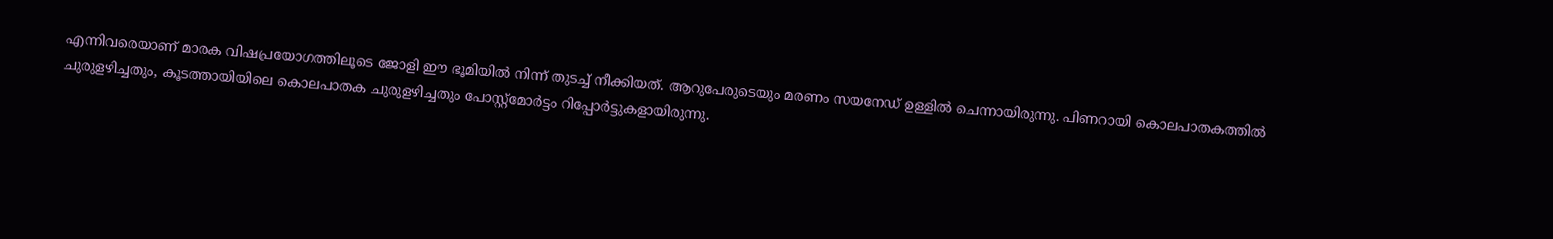എന്നിവരെയാണ് മാരക വിഷപ്രയോഗത്തിലൂടെ ജോളി ഈ ഭൂമിയിൽ നിന്ന് തുടച്ച് നീക്കിയത്. ആറുപേരുടെയും മരണം സയനേഡ് ഉള്ളിൽ ചെന്നായിരുന്നു. പിണറായി കൊലപാതകത്തിൽ ചുരുളഴിച്ചതും, കൂടത്തായിയിലെ കൊലപാതക ചുരുളഴിച്ചതും പോസ്റ്റ്മോർട്ടം റിപ്പോർട്ടുകളായിരുന്നു.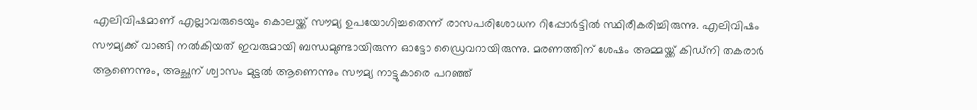എലിവിഷമാണ് എല്ലാവരുടെയും കൊലയ്ക്ക് സൗമ്യ ഉപയോഗിച്ചതെന്ന് രാസപരിശോധന റിപ്പോർട്ടിൽ സ്ഥിരീകരിച്ചിരുന്നു. എലിവിഷം സൗമ്യക്ക് വാങ്ങി നൽകിയത് ഇവരുമായി ബന്ധമുണ്ടായിരുന്ന ഓട്ടോ ഡ്രൈവറായിരുന്നു. മരണത്തിന് ശേഷം അമ്മയ്ക്ക് കിഡ്‌നി തകരാർ ആണെന്നും, അച്ഛന് ശ്വാസം മുട്ടൽ ആണെന്നും സൗമ്യ നാട്ടുകാരെ പറഞ്ഞ്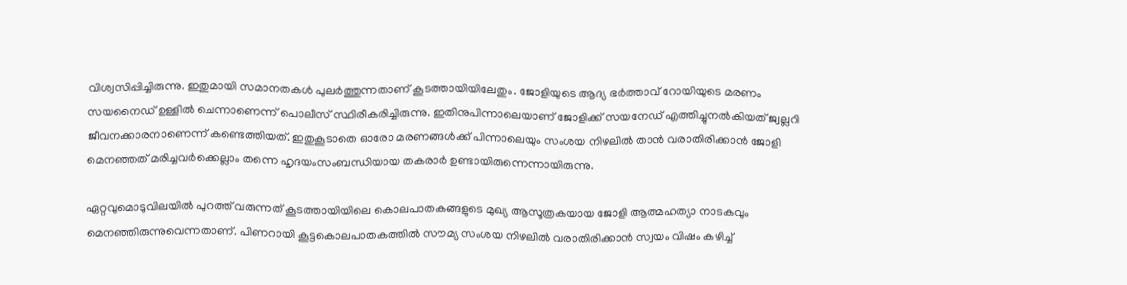വിശ്വസിപ്പിച്ചിരുന്നു. ഇതുമായി സമാനതകൾ പുലർത്തുന്നതാണ് കൂടത്തായിയിലേതും. ജോളിയുടെ ആദ്യ ഭർത്താവ് റോയിയുടെ മരണം സയനൈഡ് ഉള്ളിൽ ചെന്നാണെന്ന് പൊലീസ് സ്ഥിരീകരിച്ചിരുന്നു. ഇതിനുപിന്നാലെയാണ് ജോളിക്ക് സയനേഡ് എത്തിച്ചുനൽകിയത് ജ്വല്ലറി ജീവനക്കാരനാണെന്ന് കണ്ടെത്തിയത്. ഇതുകൂടാതെ ഓരോ മരണങ്ങൾക്ക് പിന്നാലെയും സംശയ നിഴലിൽ താൻ വരാതിരിക്കാൻ ജോളി മെനഞ്ഞത് മരിച്ചവര്‍ക്കെല്ലാം തന്നെ ഹൃദയംസംബന്ധിയായ തകരാര്‍ ഉണ്ടായിരുന്നെന്നായിരുന്നു.

ഏറ്റവുമൊടുവിലയിൽ പുറത്ത് വരുന്നത് കൂടത്തായിയിലെ കൊലപാതകങ്ങളുടെ മുഖ്യ ആസൂത്രകയായ ജോളി ആത്മഹത്യാ നാടകവും മെനഞ്ഞിരുന്നുവെന്നതാണ്. പിണറായി കൂട്ടകൊലപാതകത്തിൽ സൗമ്യ സംശയ നിഴലിൽ വരാതിരിക്കാൻ സ്വയം വിഷം കഴിച്ച്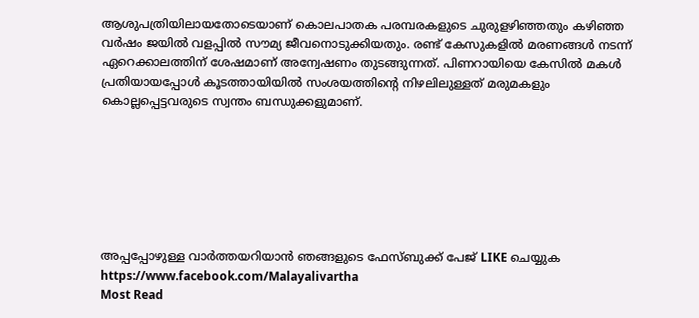ആശുപത്രിയിലായതോടെയാണ് കൊലപാതക പരമ്പരകളുടെ ചുരുളഴിഞ്ഞതും കഴിഞ്ഞ വര്‍ഷം ജയില്‍ വളപ്പില്‍ സൗമ്യ ജീവനൊടുക്കിയതും. രണ്ട് കേസുകളില്‍ മരണങ്ങള്‍ നടന്ന് ഏറെക്കാലത്തിന് ശേഷമാണ് അന്വേഷണം തുടങ്ങുന്നത്. പിണറായിയെ കേസില്‍ മകള്‍ പ്രതിയായപ്പോള്‍ കൂടത്തായിയില്‍ സംശയത്തിന്‍റെ നിഴലിലുള്ളത് മരുമകളും കൊല്ലപ്പെട്ടവരുടെ സ്വന്തം ബന്ധുക്കളുമാണ്.







അപ്പപ്പോഴുള്ള വാര്‍ത്തയറിയാന്‍ ഞങ്ങളുടെ ഫേസ്‌ബുക്ക്‌ പേജ് LIKE ചെയ്യുക
https://www.facebook.com/Malayalivartha
Most Read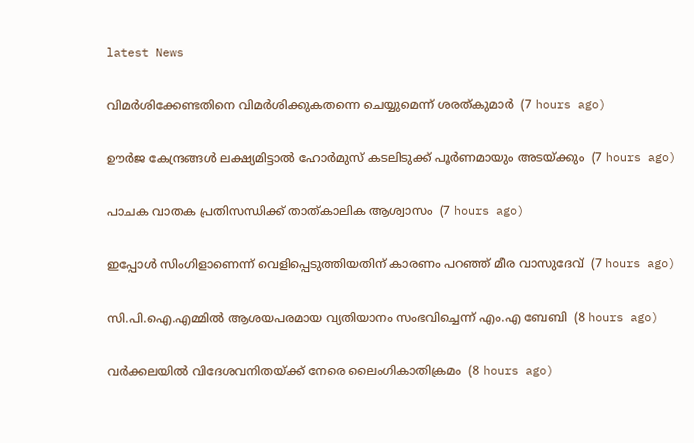latest News

വിമര്‍ശിക്കേണ്ടതിനെ വിമര്‍ശിക്കുകതന്നെ ചെയ്യുമെന്ന് ശരത്കുമാര്‍  (7 hours ago)

ഊര്‍ജ കേന്ദ്രങ്ങള്‍ ലക്ഷ്യമിട്ടാല്‍ ഹോര്‍മുസ് കടലിടുക്ക് പൂര്‍ണമായും അടയ്ക്കും  (7 hours ago)

പാചക വാതക പ്രതിസന്ധിക്ക് താത്കാലിക ആശ്വാസം  (7 hours ago)

ഇപ്പോള്‍ സിംഗിളാണെന്ന് വെളിപ്പെടുത്തിയതിന് കാരണം പറഞ്ഞ് മീര വാസുദേവ്  (7 hours ago)

സി.പി.ഐ.എമ്മില്‍ ആശയപരമായ വ്യതിയാനം സംഭവിച്ചെന്ന് എം.എ ബേബി  (8 hours ago)

വര്‍ക്കലയില്‍ വിദേശവനിതയ്ക്ക് നേരെ ലൈംഗികാതിക്രമം  (8 hours ago)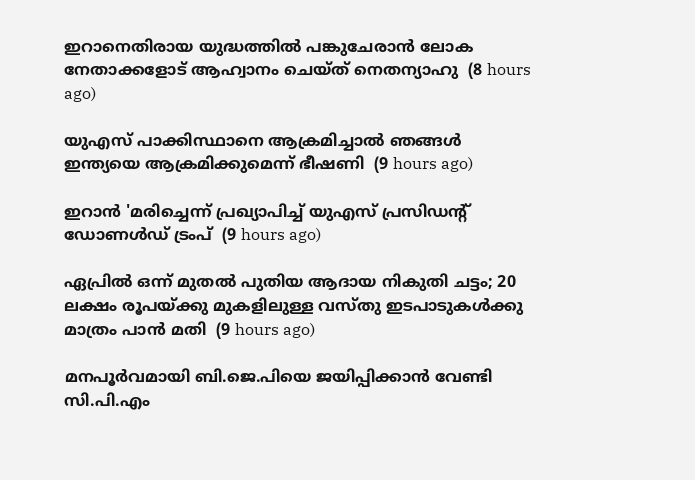ഇറാനെതിരായ യുദ്ധത്തില്‍ പങ്കുചേരാന്‍ ലോക നേതാക്കളോട് ആഹ്വാനം ചെയ്ത് നെതന്യാഹു  (8 hours ago)

യുഎസ് പാക്കിസ്ഥാനെ ആക്രമിച്ചാല്‍ ഞങ്ങള്‍ ഇന്ത്യയെ ആക്രമിക്കുമെന്ന് ഭീഷണി  (9 hours ago)

ഇറാന്‍ 'മരിച്ചെന്ന് പ്രഖ്യാപിച്ച് യുഎസ് പ്രസിഡന്റ് ഡോണള്‍ഡ് ട്രംപ്  (9 hours ago)

ഏപ്രില്‍ ഒന്ന് മുതല്‍ പുതിയ ആദായ നികുതി ചട്ടം; 20 ലക്ഷം രൂപയ്ക്കു മുകളിലുള്ള വസ്തു ഇടപാടുകള്‍ക്കു മാത്രം പാന്‍ മതി  (9 hours ago)

മനപൂര്‍വമായി ബി.ജെ.പിയെ ജയിപ്പിക്കാന്‍ വേണ്ടി സി.പി.എം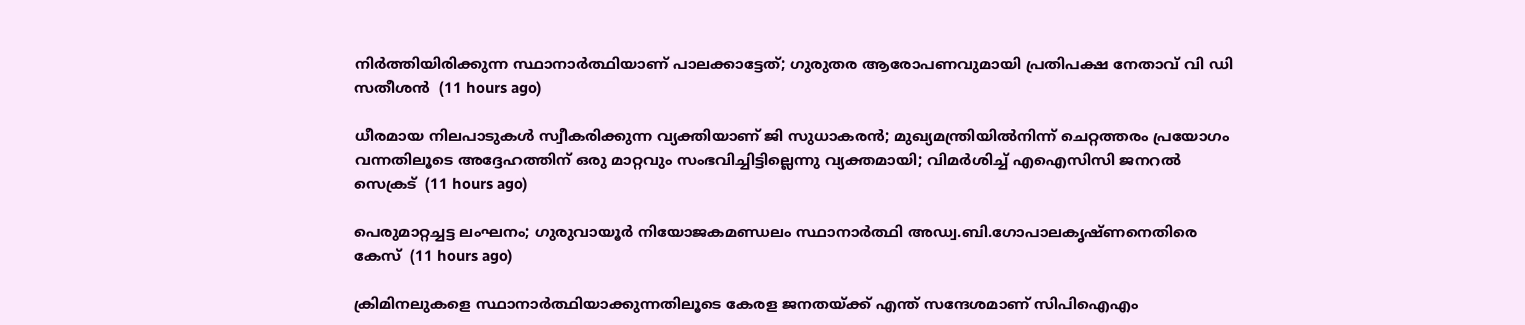നിര്‍ത്തിയിരിക്കുന്ന സ്ഥാനാര്‍ത്ഥിയാണ് പാലക്കാട്ടേത്; ഗുരുതര ആരോപണവുമായി പ്രതിപക്ഷ നേതാവ് വി ഡി സതീശൻ  (11 hours ago)

ധീരമായ നിലപാടുകൾ സ്വീകരിക്കുന്ന വ്യക്തിയാണ് ജി സുധാകരൻ; മുഖ്യമന്ത്രിയില്‍നിന്ന് ചെറ്റത്തരം പ്രയോഗം വന്നതിലൂടെ അദ്ദേഹത്തിന് ഒരു മാറ്റവും സംഭവിച്ചിട്ടില്ലെന്നു വ്യക്തമായി; വിമർശിച്ച് എഐസിസി ജനറൽ സെക്രട്  (11 hours ago)

പെരുമാറ്റച്ചട്ട ലംഘനം; ഗുരുവായൂർ നിയോജകമണ്ഡലം സ്ഥാനാർത്ഥി അഡ്വ.ബി.ഗോപാലകൃഷ്ണനെതിരെ കേസ്  (11 hours ago)

ക്രിമിനലുകളെ സ്ഥാനാർത്ഥിയാക്കുന്നതിലൂടെ കേരള ജനതയ്‌ക്ക്‌ എന്ത് സന്ദേശമാണ് സിപിഐഎം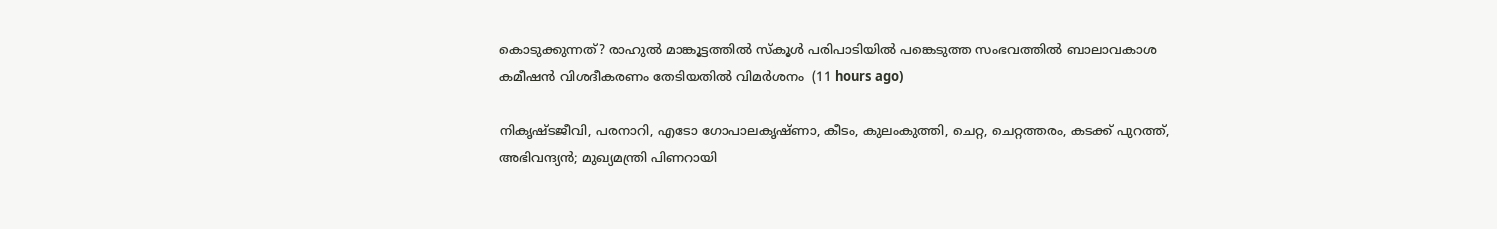കൊടുക്കുന്നത്? രാഹുൽ മാങ്കൂട്ടത്തിൽ സ്കൂൾ പരിപാടിയിൽ പങ്കെടുത്ത സംഭവത്തിൽ ബാലാവകാശ കമീഷൻ വിശദീകരണം തേടിയതിൽ വിമർശനം  (11 hours ago)

നികൃഷ്ടജീവി, പരനാറി, എടോ ഗോപാലകൃഷ്ണാ, കീടം, കുലംകുത്തി, ചെറ്റ, ചെറ്റത്തരം, കടക്ക് പുറത്ത്, അഭിവന്ദ്യന്‍; മുഖ്യമന്ത്രി പിണറായി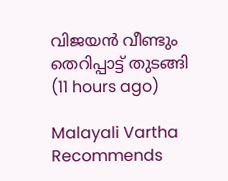വിജയന്‍ വീണ്ടും തെറിപ്പാട്ട് തുടങ്ങി  (11 hours ago)

Malayali Vartha Recommends